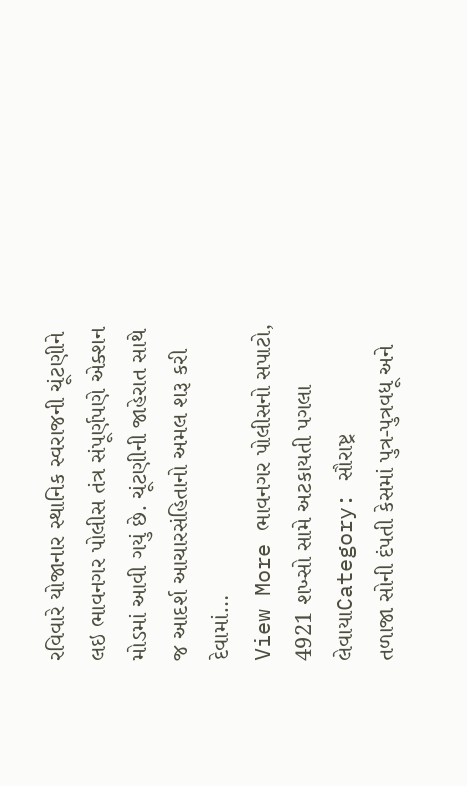રવિવારે યોજાનાર સ્થાનિક સ્વરાજની ચૂંટણીને લઇ ભાવનગર પોલીસ તંત્ર સંપૂર્ણપણે એક્શન મોડમાં આવી ગયું છે. ચૂંટણીની જાહેરાત સાથે જ આદર્શ આચારસંહિતાનો અમલ શરૂ કરી દેવામાં…
View More ભાવનગર પોલીસનો સપાટો, 4921 શખ્સો સામે અટકાયતી પગલા લેવાયાCategory: સૌરાષ્ટ્ર
તળાજા સોની દંપતી કેસમાં પુત્ર-પુત્રવધૂ અને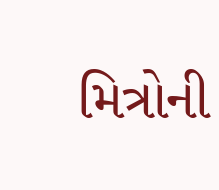મિત્રોની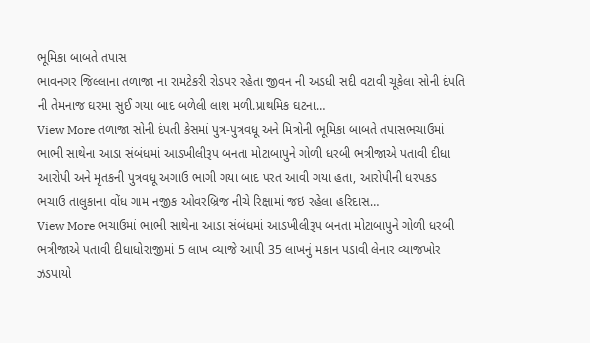ભૂમિકા બાબતે તપાસ
ભાવનગર જિલ્લાના તળાજા ના રામટેકરી રોડપર રહેતા જીવન ની અડધી સદી વટાવી ચૂકેલા સોની દંપતિ ની તેમનાજ ઘરમા સુઈ ગયા બાદ બળેલી લાશ મળી.પ્રાથમિક ઘટના…
View More તળાજા સોની દંપતી કેસમાં પુત્ર-પુત્રવધૂ અને મિત્રોની ભૂમિકા બાબતે તપાસભચાઉમાં ભાભી સાથેના આડા સંબંધમાં આડખીલીરૂપ બનતા મોટાબાપુને ગોળી ધરબી ભત્રીજાએ પતાવી દીધા
આરોપી અને મૃતકની પુત્રવધૂ અગાઉ ભાગી ગયા બાદ પરત આવી ગયા હતા, આરોપીની ધરપકડ ભચાઉ તાલુકાના વોંધ ગામ નજીક ઓવરબ્રિજ નીચે રિક્ષામાં જઇ રહેલા હરિદાસ…
View More ભચાઉમાં ભાભી સાથેના આડા સંબંધમાં આડખીલીરૂપ બનતા મોટાબાપુને ગોળી ધરબી ભત્રીજાએ પતાવી દીધાધોરાજીમાં 5 લાખ વ્યાજે આપી 35 લાખનું મકાન પડાવી લેનાર વ્યાજખોર ઝડપાયો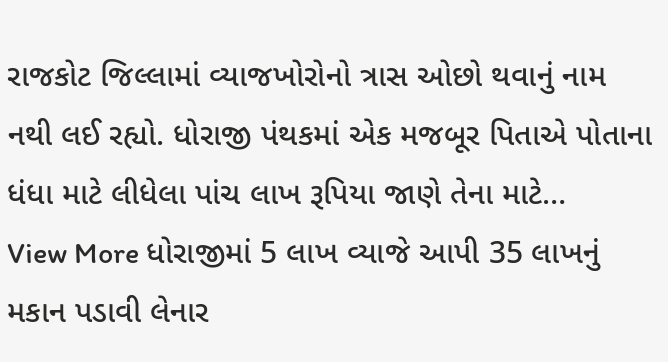રાજકોટ જિલ્લામાં વ્યાજખોરોનો ત્રાસ ઓછો થવાનું નામ નથી લઈ રહ્યો. ધોરાજી પંથકમાં એક મજબૂર પિતાએ પોતાના ધંધા માટે લીધેલા પાંચ લાખ રૂપિયા જાણે તેના માટે…
View More ધોરાજીમાં 5 લાખ વ્યાજે આપી 35 લાખનું મકાન પડાવી લેનાર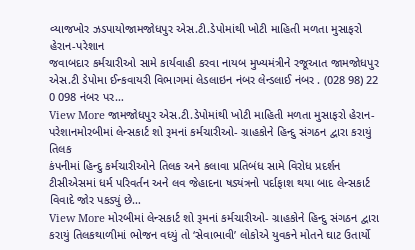વ્યાજખોર ઝડપાયોજામજોધપુર એસ.ટી.ડેપોમાંથી ખોટી માહિતી મળતા મુસાફરો હેરાન-પરેશાન
જવાબદાર કર્મચારીઓ સામે કાર્યવાહી કરવા નાયબ મુખ્યમંત્રીને રજૂઆત જામજોધપુર એસ.ટી ડેપોમા ઈન્કવાયરી વિભાગમાં લેડલાઇન નંબર લેન્ડલાઈ નંબર . (028 98) 22 0 098 નંબર પર…
View More જામજોધપુર એસ.ટી.ડેપોમાંથી ખોટી માહિતી મળતા મુસાફરો હેરાન-પરેશાનમોરબીમાં લેન્સકાર્ટ શો રૂમનાં કર્મચારીઓ- ગ્રાહકોને હિન્દુ સંગઠન દ્વારા કરાયું તિલક
કંપનીમાં હિન્દુ કર્મચારીઓને તિલક અને કલાવા પ્રતિબંધ સામે વિરોધ પ્રદર્શન ટીસીએસમાં ધર્મ પરિવર્તન અને લવ જેહાદના ષડ્યંત્રનો પર્દાફાશ થયા બાદ લેન્સકાર્ટ વિવાદે જોર પકડ્યું છે…
View More મોરબીમાં લેન્સકાર્ટ શો રૂમનાં કર્મચારીઓ- ગ્રાહકોને હિન્દુ સંગઠન દ્વારા કરાયું તિલકથાળીમાં ભોજન વધ્યું તો ‘સેવાભાવી’ લોકોએ યુવકને મોતને ઘાટ ઉતાર્યો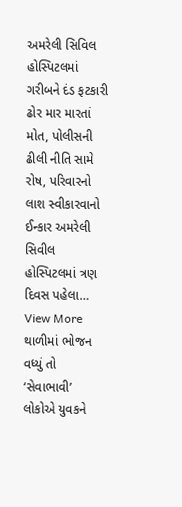અમરેલી સિવિલ હોસ્પિટલમાં ગરીબને દંડ ફટકારી ઢોર માર મારતાં મોત, પોલીસની ઢીલી નીતિ સામે રોષ, પરિવારનો લાશ સ્વીકારવાનો ઈન્કાર અમરેલી સિવીલ હોસ્પિટલમાં ત્રણ દિવસ પહેલા…
View More થાળીમાં ભોજન વધ્યું તો ‘સેવાભાવી’ લોકોએ યુવકને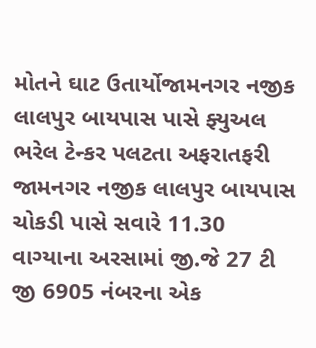મોતને ઘાટ ઉતાર્યોજામનગર નજીક લાલપુર બાયપાસ પાસે ફ્યુઅલ ભરેલ ટેન્કર પલટતા અફરાતફરી
જામનગર નજીક લાલપુર બાયપાસ ચોકડી પાસે સવારે 11.30 વાગ્યાના અરસામાં જી.જે 27 ટી જી 6905 નંબરના એક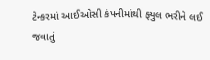ટેન્કરમાં આઈઓસી કંપનીમાંથી ફ્યુલ ભરીને લઈ જવાતું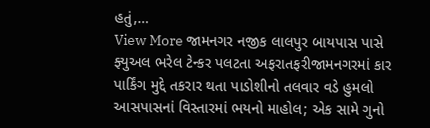હતું,…
View More જામનગર નજીક લાલપુર બાયપાસ પાસે ફ્યુઅલ ભરેલ ટેન્કર પલટતા અફરાતફરીજામનગરમાં કાર પાર્કિંગ મુદ્દે તકરાર થતા પાડોશીનો તલવાર વડે હુમલો
આસપાસનાં વિસ્તારમાં ભયનો માહોલ; એક સામે ગુનો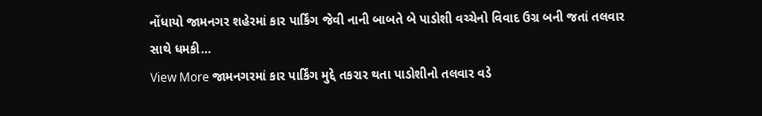નોંધાયો જામનગર શહેરમાં કાર પાર્કિંગ જેવી નાની બાબતે બે પાડોશી વચ્ચેનો વિવાદ ઉગ્ર બની જતાં તલવાર સાથે ધમકી…
View More જામનગરમાં કાર પાર્કિંગ મુદ્દે તકરાર થતા પાડોશીનો તલવાર વડે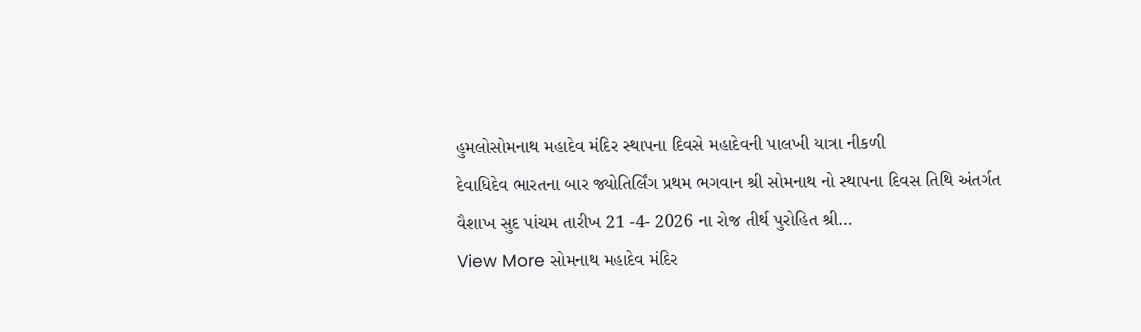હુમલોસોમનાથ મહાદેવ મંદિર સ્થાપના દિવસે મહાદેવની પાલખી યાત્રા નીકળી
દેવાધિદેવ ભારતના બાર જ્યોતિર્લિંગ પ્રથમ ભગવાન શ્રી સોમનાથ નો સ્થાપના દિવસ તિથિ અંતર્ગત વૈશાખ સુદ પાંચમ તારીખ 21 -4- 2026 ના રોજ તીર્થ પુરોહિત શ્રી…
View More સોમનાથ મહાદેવ મંદિર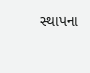સ્થાપના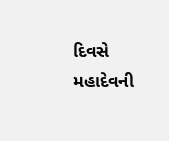દિવસે મહાદેવની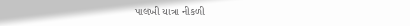પાલખી યાત્રા નીકળી